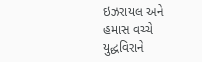ઇઝરાયલ અને હમાસ વચ્ચે યુદ્ધવિરાને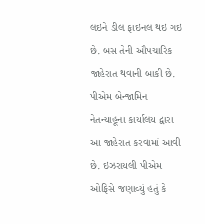લઇને ડીલ ફાઇનલ થઇ ગઇ છે. બસ તેની ઔપચારિક જાહેરાત થવાની બાકી છે. પીએમ બેન્જામિન નેતન્યાહૂના કાર્યાલય દ્વારા આ જાહેરાત કરવામાં આવી છે. ઇઝરાયલી પીએમ ઓફિસે જણાવ્યું હતું કે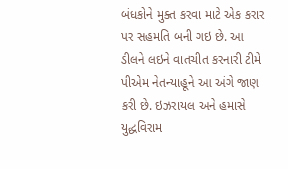બંધકોને મુક્ત કરવા માટે એક કરાર પર સહમતિ બની ગઇ છે. આ ડીલને લઇને વાતચીત કરનારી ટીમે પીએમ નેતન્યાહૂને આ અંગે જાણ કરી છે. ઇઝરાયલ અને હમાસે યુદ્ધવિરામ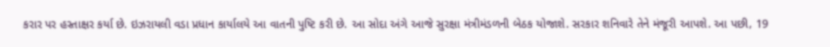કરાર પર હસ્તાક્ષર કર્યા છે. ઇઝરાયલી વડા પ્રધાન કાર્યાલયે આ વાતની પુષ્ટિ કરી છે. આ સોદા અંગે આજે સુરક્ષા મંત્રીમંડળની બેઠક યોજાશે. સરકાર શનિવારે તેને મંજૂરી આપશે. આ પછી, 19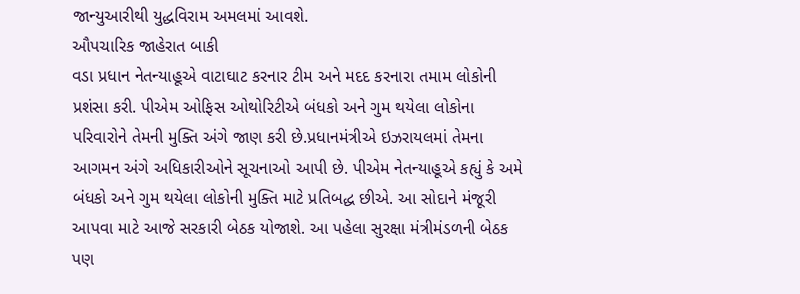જાન્યુઆરીથી યુદ્ધવિરામ અમલમાં આવશે.
ઔપચારિક જાહેરાત બાકી
વડા પ્રધાન નેતન્યાહૂએ વાટાઘાટ કરનાર ટીમ અને મદદ કરનારા તમામ લોકોની પ્રશંસા કરી. પીએમ ઓફિસ ઓથોરિટીએ બંધકો અને ગુમ થયેલા લોકોના પરિવારોને તેમની મુક્તિ અંગે જાણ કરી છે.પ્રધાનમંત્રીએ ઇઝરાયલમાં તેમના આગમન અંગે અધિકારીઓને સૂચનાઓ આપી છે. પીએમ નેતન્યાહૂએ કહ્યું કે અમે બંધકો અને ગુમ થયેલા લોકોની મુક્તિ માટે પ્રતિબદ્ધ છીએ. આ સોદાને મંજૂરી આપવા માટે આજે સરકારી બેઠક યોજાશે. આ પહેલા સુરક્ષા મંત્રીમંડળની બેઠક પણ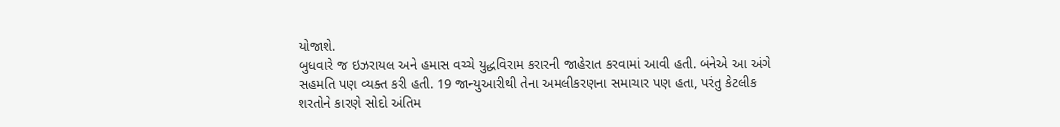યોજાશે.
બુધવારે જ ઇઝરાયલ અને હમાસ વચ્ચે યુદ્ધવિરામ કરારની જાહેરાત કરવામાં આવી હતી. બંનેએ આ અંગે સહમતિ પણ વ્યક્ત કરી હતી. 19 જાન્યુઆરીથી તેના અમલીકરણના સમાચાર પણ હતા, પરંતુ કેટલીક શરતોને કારણે સોદો અંતિમ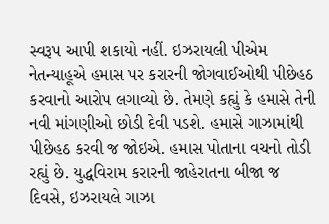સ્વરૂપ આપી શકાયો નહીં. ઇઝરાયલી પીએમ નેતન્યાહૂએ હમાસ પર કરારની જોગવાઈઓથી પીછેહઠ કરવાનો આરોપ લગાવ્યો છે. તેમણે કહ્યું કે હમાસે તેની નવી માંગણીઓ છોડી દેવી પડશે. હમાસે ગાઝામાંથી પીછેહઠ કરવી જ જોઇએ. હમાસ પોતાના વચનો તોડી રહ્યું છે. યુદ્ધવિરામ કરારની જાહેરાતના બીજા જ દિવસે, ઇઝરાયલે ગાઝા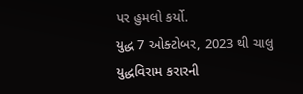પર હુમલો કર્યો.
યુદ્ધ 7 ઓક્ટોબર, 2023 થી ચાલુ
યુદ્ધવિરામ કરારની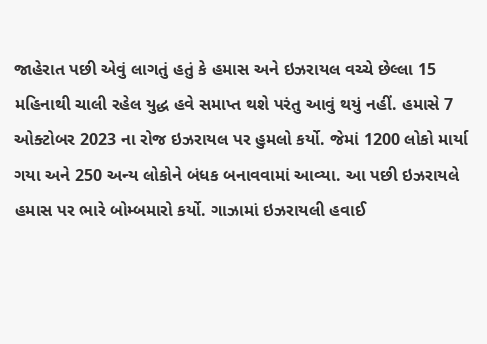જાહેરાત પછી એવું લાગતું હતું કે હમાસ અને ઇઝરાયલ વચ્ચે છેલ્લા 15 મહિનાથી ચાલી રહેલ યુદ્ધ હવે સમાપ્ત થશે પરંતુ આવું થયું નહીં. હમાસે 7 ઓક્ટોબર 2023 ના રોજ ઇઝરાયલ પર હુમલો કર્યો. જેમાં 1200 લોકો માર્યા ગયા અને 250 અન્ય લોકોને બંધક બનાવવામાં આવ્યા. આ પછી ઇઝરાયલે હમાસ પર ભારે બોમ્બમારો કર્યો. ગાઝામાં ઇઝરાયલી હવાઈ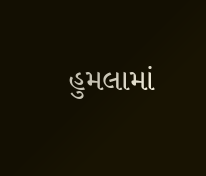હુમલામાં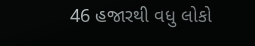46 હજારથી વધુ લોકો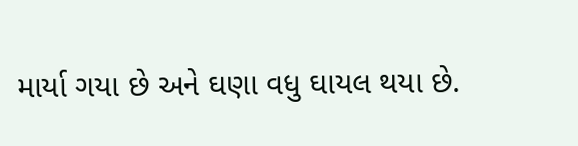માર્યા ગયા છે અને ઘણા વધુ ઘાયલ થયા છે.